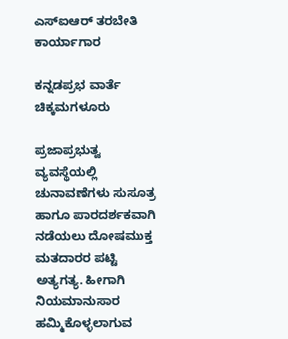ಎಸ್‌ಐಆರ್ ತರಬೇತಿ ಕಾರ್ಯಾಗಾರ

ಕನ್ನಡಪ್ರಭ ವಾರ್ತೆ ಚಿಕ್ಕಮಗಳೂರು

ಪ್ರಜಾಪ್ರಭುತ್ವ ವ್ಯವಸ್ಥೆಯಲ್ಲಿ ಚುನಾವಣೆಗಳು ಸುಸೂತ್ರ ಹಾಗೂ ಪಾರದರ್ಶಕವಾಗಿ ನಡೆಯಲು ದೋಷಮುಕ್ತ ಮತದಾರರ ಪಟ್ಟಿ ಅತ್ಯಗತ್ಯ. ಹೀಗಾಗಿ ನಿಯಮಾನುಸಾರ ಹಮ್ಮಿಕೊಳ್ಳಲಾಗುವ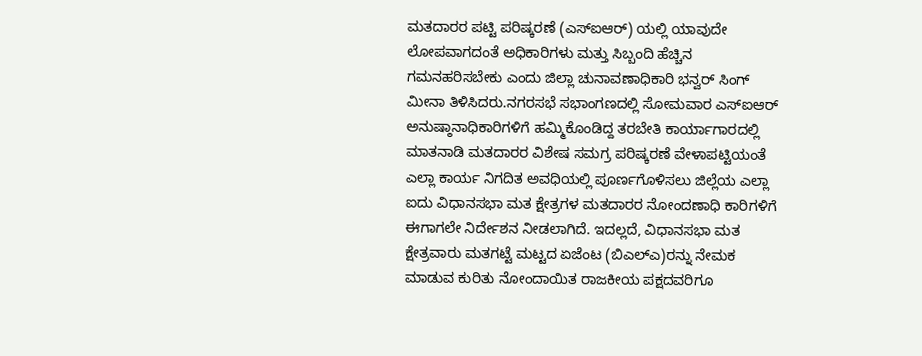ಮತದಾರರ ಪಟ್ಟಿ ಪರಿಷ್ಕರಣೆ (ಎಸ್‌ಐಆರ್) ಯಲ್ಲಿ ಯಾವುದೇ ಲೋಪವಾಗದಂತೆ ಅಧಿಕಾರಿಗಳು ಮತ್ತು ಸಿಬ್ಬಂದಿ ಹೆಚ್ಚಿನ ಗಮನಹರಿಸಬೇಕು ಎಂದು ಜಿಲ್ಲಾ ಚುನಾವಣಾಧಿಕಾರಿ ಭನ್ವರ್ ಸಿಂಗ್ ಮೀನಾ ತಿಳಿಸಿದರು.ನಗರಸಭೆ ಸಭಾಂಗಣದಲ್ಲಿ ಸೋಮವಾರ ಎಸ್‌ಐಆರ್ ಅನುಷ್ಠಾನಾಧಿಕಾರಿಗಳಿಗೆ ಹಮ್ಮಿಕೊಂಡಿದ್ದ ತರಬೇತಿ ಕಾರ್ಯಾಗಾರದಲ್ಲಿ ಮಾತನಾಡಿ ಮತದಾರರ ವಿಶೇಷ ಸಮಗ್ರ ಪರಿಷ್ಕರಣೆ ವೇಳಾಪಟ್ಟಿಯಂತೆ ಎಲ್ಲಾ ಕಾರ್ಯ ನಿಗದಿತ ಅವಧಿಯಲ್ಲಿ ಪೂರ್ಣಗೊಳಿಸಲು ಜಿಲ್ಲೆಯ ಎಲ್ಲಾ ಐದು ವಿಧಾನಸಭಾ ಮತ ಕ್ಷೇತ್ರಗಳ ಮತದಾರರ ನೋಂದಣಾಧಿ ಕಾರಿಗಳಿಗೆ ಈಗಾಗಲೇ ನಿರ್ದೇಶನ ನೀಡಲಾಗಿದೆ. ಇದಲ್ಲದೆ, ವಿಧಾನಸಭಾ ಮತ ಕ್ಷೇತ್ರವಾರು ಮತಗಟ್ಟೆ ಮಟ್ಟದ ಏಜೆಂಟ (ಬಿಎಲ್‌ಎ)ರನ್ನು ನೇಮಕ ಮಾಡುವ ಕುರಿತು ನೋಂದಾಯಿತ ರಾಜಕೀಯ ಪಕ್ಷದವರಿಗೂ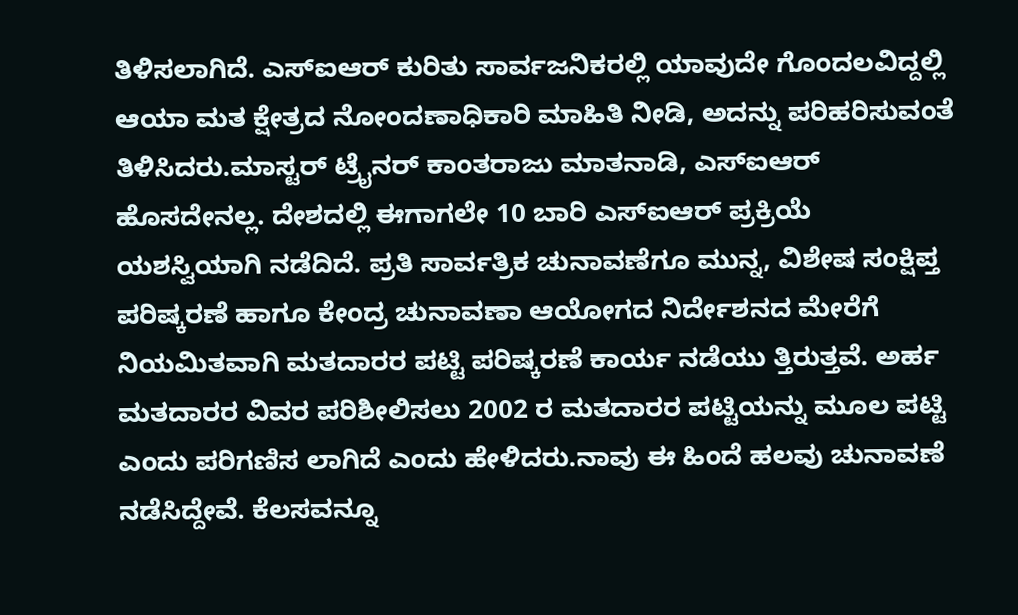ತಿಳಿಸಲಾಗಿದೆ. ಎಸ್‌ಐಆರ್ ಕುರಿತು ಸಾರ್ವಜನಿಕರಲ್ಲಿ ಯಾವುದೇ ಗೊಂದಲವಿದ್ದಲ್ಲಿ ಆಯಾ ಮತ ಕ್ಷೇತ್ರದ ನೋಂದಣಾಧಿಕಾರಿ ಮಾಹಿತಿ ನೀಡಿ, ಅದನ್ನು ಪರಿಹರಿಸುವಂತೆ ತಿಳಿಸಿದರು.ಮಾಸ್ಟರ್ ಟ್ರೈನರ್ ಕಾಂತರಾಜು ಮಾತನಾಡಿ, ಎಸ್‌ಐಆರ್ ಹೊಸದೇನಲ್ಲ. ದೇಶದಲ್ಲಿ ಈಗಾಗಲೇ 10 ಬಾರಿ ಎಸ್‌ಐಆರ್ ಪ್ರಕ್ರಿಯೆ ಯಶಸ್ವಿಯಾಗಿ ನಡೆದಿದೆ. ಪ್ರತಿ ಸಾರ್ವತ್ರಿಕ ಚುನಾವಣೆಗೂ ಮುನ್ನ, ವಿಶೇಷ ಸಂಕ್ಷಿಪ್ತ ಪರಿಷ್ಕರಣೆ ಹಾಗೂ ಕೇಂದ್ರ ಚುನಾವಣಾ ಆಯೋಗದ ನಿರ್ದೇಶನದ ಮೇರೆಗೆ ನಿಯಮಿತವಾಗಿ ಮತದಾರರ ಪಟ್ಟಿ ಪರಿಷ್ಕರಣೆ ಕಾರ್ಯ ನಡೆಯು ತ್ತಿರುತ್ತವೆ. ಅರ್ಹ ಮತದಾರರ ವಿವರ ಪರಿಶೀಲಿಸಲು 2002 ರ ಮತದಾರರ ಪಟ್ಟಿಯನ್ನು ಮೂಲ ಪಟ್ಟಿ ಎಂದು ಪರಿಗಣಿಸ ಲಾಗಿದೆ ಎಂದು ಹೇಳಿದರು.ನಾವು ಈ ಹಿಂದೆ ಹಲವು ಚುನಾವಣೆ ನಡೆಸಿದ್ದೇವೆ. ಕೆಲಸವನ್ನೂ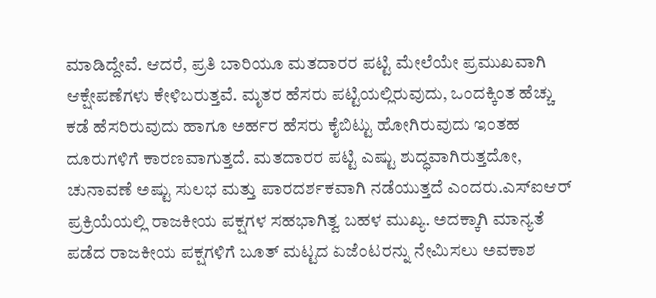ಮಾಡಿದ್ದೇವೆ. ಆದರೆ, ಪ್ರತಿ ಬಾರಿಯೂ ಮತದಾರರ ಪಟ್ಟಿ ಮೇಲೆಯೇ ಪ್ರಮುಖವಾಗಿ ಆಕ್ಷೇಪಣೆಗಳು ಕೇಳಿಬರುತ್ತವೆ. ಮೃತರ ಹೆಸರು ಪಟ್ಟಿಯಲ್ಲಿರುವುದು, ಒಂದಕ್ಕಿಂತ ಹೆಚ್ಚು ಕಡೆ ಹೆಸರಿರುವುದು ಹಾಗೂ ಅರ್ಹರ ಹೆಸರು ಕೈಬಿಟ್ಟು ಹೋಗಿರುವುದು ಇಂತಹ ದೂರುಗಳಿಗೆ ಕಾರಣವಾಗುತ್ತದೆ. ಮತದಾರರ ಪಟ್ಟಿ ಎಷ್ಟು ಶುದ್ಧವಾಗಿರುತ್ತದೋ, ಚುನಾವಣೆ ಅಷ್ಟು ಸುಲಭ ಮತ್ತು ಪಾರದರ್ಶಕವಾಗಿ ನಡೆಯುತ್ತದೆ ಎಂದರು.ಎಸ್‌ಐಆರ್ ಪ್ರಕ್ರಿಯೆಯಲ್ಲಿ ರಾಜಕೀಯ ಪಕ್ಷಗಳ ಸಹಭಾಗಿತ್ವ ಬಹಳ ಮುಖ್ಯ. ಅದಕ್ಕಾಗಿ ಮಾನ್ಯತೆ ಪಡೆದ ರಾಜಕೀಯ ಪಕ್ಷಗಳಿಗೆ ಬೂತ್ ಮಟ್ಟದ ಏಜೆಂಟರನ್ನು ನೇಮಿಸಲು ಅವಕಾಶ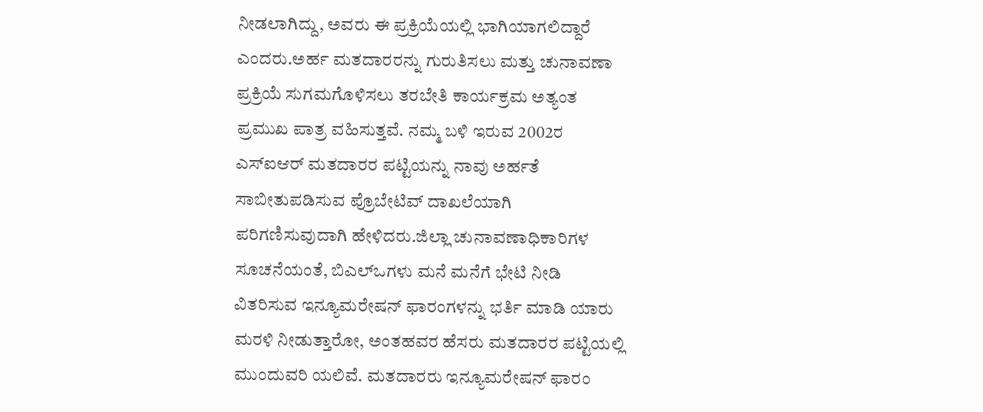ನೀಡಲಾಗಿದ್ದು, ಅವರು ಈ ಪ್ರಕ್ರಿಯೆಯಲ್ಲಿ ಭಾಗಿಯಾಗಲಿದ್ದಾರೆ ಎಂದರು.ಅರ್ಹ ಮತದಾರರನ್ನು ಗುರುತಿಸಲು ಮತ್ತು ಚುನಾವಣಾ ಪ್ರಕ್ರಿಯೆ ಸುಗಮಗೊಳಿಸಲು ತರಬೇತಿ ಕಾರ್ಯಕ್ರಮ ಅತ್ಯಂತ ಪ್ರಮುಖ ಪಾತ್ರ ವಹಿಸುತ್ತವೆ. ನಮ್ಮ ಬಳಿ ಇರುವ 2002ರ ಎಸ್‌ಐಆರ್ ಮತದಾರರ ಪಟ್ಟಿಯನ್ನು ನಾವು ಅರ್ಹತೆ ಸಾಬೀತುಪಡಿಸುವ ಪ್ರೊಬೇಟಿವ್ ದಾಖಲೆಯಾಗಿ ಪರಿಗಣಿಸುವುದಾಗಿ ಹೇಳಿದರು.ಜಿಲ್ಲಾ ಚುನಾವಣಾಧಿಕಾರಿಗಳ ಸೂಚನೆಯಂತೆ, ಬಿಎಲ್‌ಒಗಳು ಮನೆ ಮನೆಗೆ ಭೇಟಿ ನೀಡಿ ವಿತರಿಸುವ ಇನ್ಯೂಮರೇಷನ್ ಫಾರಂಗಳನ್ನು ಭರ್ತಿ ಮಾಡಿ ಯಾರು ಮರಳಿ ನೀಡುತ್ತಾರೋ, ಅಂತಹವರ ಹೆಸರು ಮತದಾರರ ಪಟ್ಟಿಯಲ್ಲಿ ಮುಂದುವರಿ ಯಲಿವೆ. ಮತದಾರರು ಇನ್ಯೂಮರೇಷನ್ ಫಾರಂ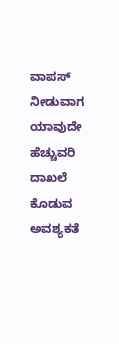ವಾಪಸ್ ನೀಡುವಾಗ ಯಾವುದೇ ಹೆಚ್ಚುವರಿ ದಾಖಲೆ ಕೊಡುವ ಅವಶ್ಯಕತೆ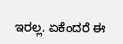ಇರಲ್ಲ. ಏಕೆಂದರೆ ಈ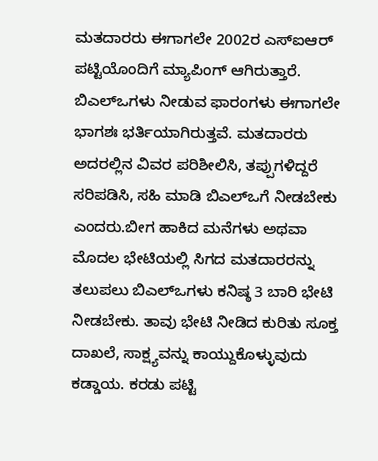ಮತದಾರರು ಈಗಾಗಲೇ 2002ರ ಎಸ್‌ಐಆರ್ ಪಟ್ಟಿಯೊಂದಿಗೆ ಮ್ಯಾಪಿಂಗ್ ಆಗಿರುತ್ತಾರೆ. ಬಿಎಲ್‌ಒಗಳು ನೀಡುವ ಫಾರಂಗಳು ಈಗಾಗಲೇ ಭಾಗಶಃ ಭರ್ತಿಯಾಗಿರುತ್ತವೆ. ಮತದಾರರು ಅದರಲ್ಲಿನ ವಿವರ ಪರಿಶೀಲಿಸಿ, ತಪ್ಪುಗಳಿದ್ದರೆ ಸರಿಪಡಿಸಿ, ಸಹಿ ಮಾಡಿ ಬಿಎಲ್‌ಒಗೆ ನೀಡಬೇಕು ಎಂದರು.ಬೀಗ ಹಾಕಿದ ಮನೆಗಳು ಅಥವಾ ಮೊದಲ ಭೇಟಿಯಲ್ಲಿ ಸಿಗದ ಮತದಾರರನ್ನು ತಲುಪಲು ಬಿಎಲ್‌ಒಗಳು ಕನಿಷ್ಠ 3 ಬಾರಿ ಭೇಟಿ ನೀಡಬೇಕು. ತಾವು ಭೇಟಿ ನೀಡಿದ ಕುರಿತು ಸೂಕ್ತ ದಾಖಲೆ, ಸಾಕ್ಷ್ಯವನ್ನು ಕಾಯ್ದುಕೊಳ್ಳುವುದು ಕಡ್ಡಾಯ. ಕರಡು ಪಟ್ಟಿ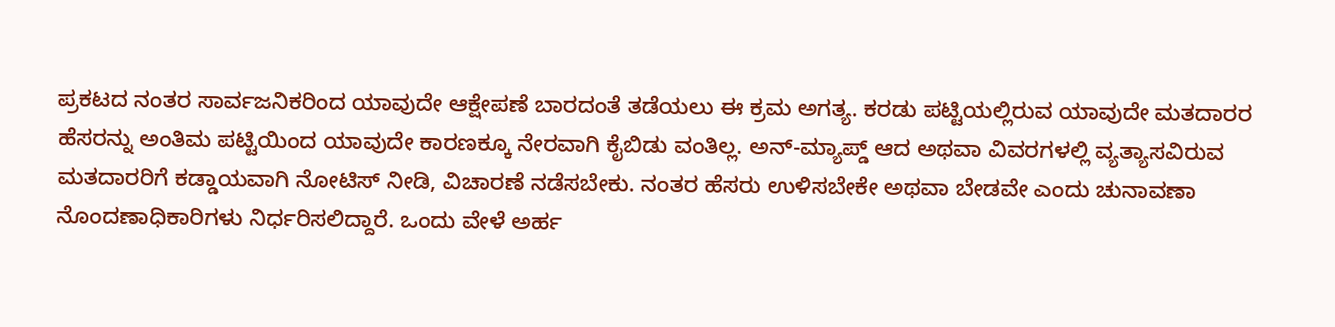ಪ್ರಕಟದ ನಂತರ ಸಾರ್ವಜನಿಕರಿಂದ ಯಾವುದೇ ಆಕ್ಷೇಪಣೆ ಬಾರದಂತೆ ತಡೆಯಲು ಈ ಕ್ರಮ ಅಗತ್ಯ. ಕರಡು ಪಟ್ಟಿಯಲ್ಲಿರುವ ಯಾವುದೇ ಮತದಾರರ ಹೆಸರನ್ನು ಅಂತಿಮ ಪಟ್ಟಿಯಿಂದ ಯಾವುದೇ ಕಾರಣಕ್ಕೂ ನೇರವಾಗಿ ಕೈಬಿಡು ವಂತಿಲ್ಲ. ಅನ್-ಮ್ಯಾಪ್ಡ್ ಆದ ಅಥವಾ ವಿವರಗಳಲ್ಲಿ ವ್ಯತ್ಯಾಸವಿರುವ ಮತದಾರರಿಗೆ ಕಡ್ಡಾಯವಾಗಿ ನೋಟಿಸ್ ನೀಡಿ, ವಿಚಾರಣೆ ನಡೆಸಬೇಕು. ನಂತರ ಹೆಸರು ಉಳಿಸಬೇಕೇ ಅಥವಾ ಬೇಡವೇ ಎಂದು ಚುನಾವಣಾ ನೊಂದಣಾಧಿಕಾರಿಗಳು ನಿರ್ಧರಿಸಲಿದ್ದಾರೆ. ಒಂದು ವೇಳೆ ಅರ್ಹ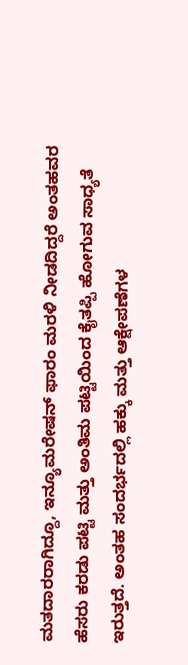ಮತದಾರರಾಗಿದ್ದೂ, ಇನ್ಯೂಮರೇಷನ್ ಫಾರಂ ಮರಳಿ ನೀಡದಿದ್ದರೆ ಅಂತಹವರ ಹೆಸರು ಕರಡು ಪಟ್ಟಿ ಮತ್ತು ಅಂತಿಮ ಪಟ್ಟಿಯಿಂದ ಕೈತಪ್ಪಿ ಹೋಗುವ ಸಾಧ್ಯತೆ ಇರುತ್ತದೆ. ಅಂತಹ ಸಂದರ್ಭದಲ್ಲಿ ಹಕ್ಕು ಮತ್ತು ಆಕ್ಷೇಪಣೆಗಳ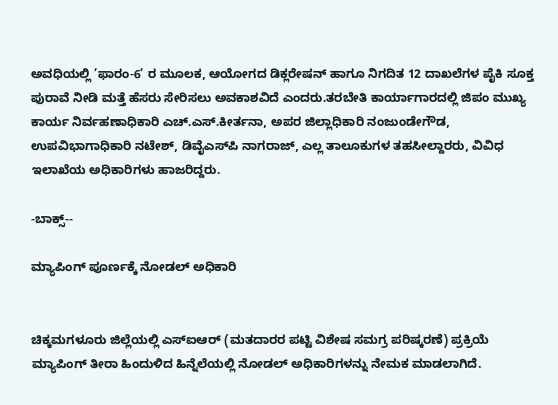ಅವಧಿಯಲ್ಲಿ ’ಫಾರಂ-6’ ರ ಮೂಲಕ, ಆಯೋಗದ ಡಿಕ್ಲರೇಷನ್ ಹಾಗೂ ನಿಗದಿತ 12 ದಾಖಲೆಗಳ ಪೈಕಿ ಸೂಕ್ತ ಪುರಾವೆ ನೀಡಿ ಮತ್ತೆ ಹೆಸರು ಸೇರಿಸಲು ಅವಕಾಶವಿದೆ ಎಂದರು.ತರಬೇತಿ ಕಾರ್ಯಾಗಾರದಲ್ಲಿ ಜಿಪಂ ಮುಖ್ಯ ಕಾರ್ಯ ನಿರ್ವಹಣಾಧಿಕಾರಿ ಎಚ್.ಎಸ್.ಕೀರ್ತನಾ, ಅಪರ ಜಿಲ್ಲಾಧಿಕಾರಿ ನಂಜುಂಡೇಗೌಡ, ಉಪವಿಭಾಗಾಧಿಕಾರಿ ನಟೇಶ್, ಡಿವೈಎಸ್‌ಪಿ ನಾಗರಾಜ್, ಎಲ್ಲ ತಾಲೂಕುಗಳ ತಹಸೀಲ್ದಾರರು, ವಿವಿಧ ಇಲಾಖೆಯ ಅಧಿಕಾರಿಗಳು ಹಾಜರಿದ್ದರು.

-ಬಾಕ್ಸ್‌--

ಮ್ಯಾಪಿಂಗ್ ಪೂರ್ಣಕ್ಕೆ ನೋಡಲ್‌ ಅಧಿಕಾರಿ


ಚಿಕ್ಕಮಗಳೂರು ಜಿಲ್ಲೆಯಲ್ಲಿ ಎಸ್‌ಐಆರ್ (ಮತದಾರರ ಪಟ್ಟಿ ವಿಶೇಷ ಸಮಗ್ರ ಪರಿಷ್ಕರಣೆ) ಪ್ರಕ್ರಿಯೆ ಮ್ಯಾಪಿಂಗ್‌ ತೀರಾ ಹಿಂದುಳಿದ ಹಿನ್ನೆಲೆಯಲ್ಲಿ ನೋಡಲ್‌ ಅಧಿಕಾರಿಗಳನ್ನು ನೇಮಕ ಮಾಡಲಾಗಿದೆ.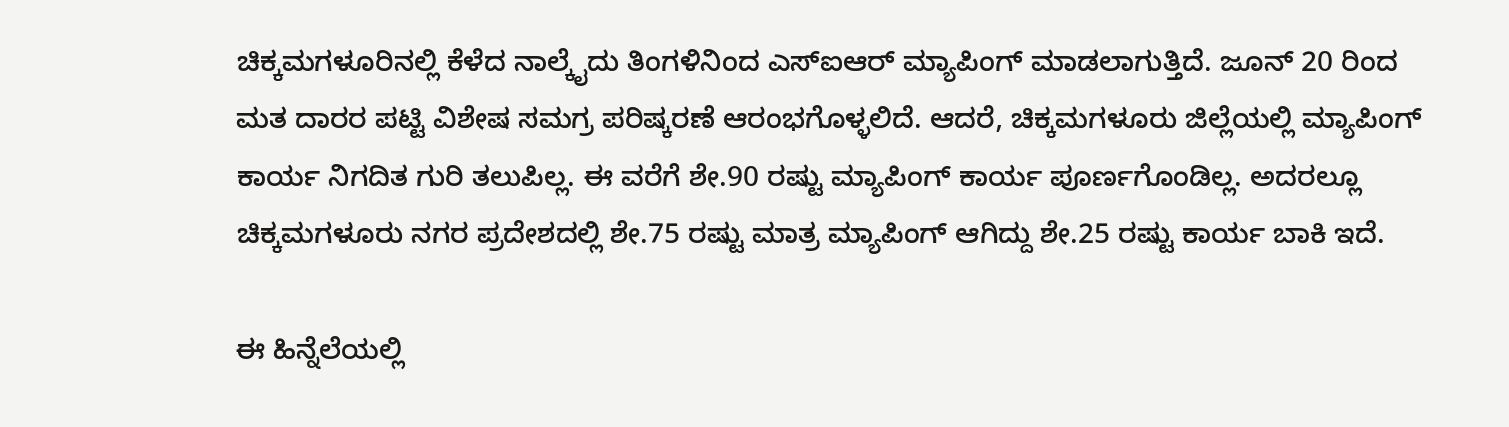ಚಿಕ್ಕಮಗಳೂರಿನಲ್ಲಿ ಕೆಳೆದ ನಾಲ್ಕೈದು ತಿಂಗಳಿನಿಂದ ಎಸ್‌ಐಆರ್‌ ಮ್ಯಾಪಿಂಗ್‌ ಮಾಡಲಾಗುತ್ತಿದೆ. ಜೂನ್‌ 20 ರಿಂದ ಮತ ದಾರರ ಪಟ್ಟಿ ವಿಶೇಷ ಸಮಗ್ರ ಪರಿಷ್ಕರಣೆ ಆರಂಭಗೊಳ್ಳಲಿದೆ. ಆದರೆ, ಚಿಕ್ಕಮಗಳೂರು ಜಿಲ್ಲೆಯಲ್ಲಿ ಮ್ಯಾಪಿಂಗ್‌ ಕಾರ್ಯ ನಿಗದಿತ ಗುರಿ ತಲುಪಿಲ್ಲ. ಈ ವರೆಗೆ ಶೇ.90 ರಷ್ಟು ಮ್ಯಾಪಿಂಗ್‌ ಕಾರ್ಯ ಪೂರ್ಣಗೊಂಡಿಲ್ಲ. ಅದರಲ್ಲೂ ಚಿಕ್ಕಮಗಳೂರು ನಗರ ಪ್ರದೇಶದಲ್ಲಿ ಶೇ.75 ರಷ್ಟು ಮಾತ್ರ ಮ್ಯಾಪಿಂಗ್‌ ಆಗಿದ್ದು ಶೇ.25 ರಷ್ಟು ಕಾರ್ಯ ಬಾಕಿ ಇದೆ.

ಈ ಹಿನ್ನೆಲೆಯಲ್ಲಿ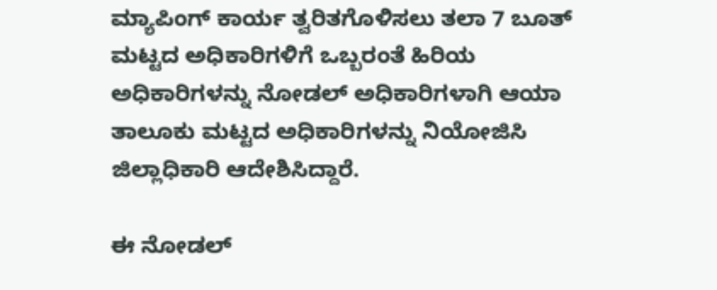ಮ್ಯಾಪಿಂಗ್‌ ಕಾರ್ಯ ತ್ವರಿತಗೊಳಿಸಲು ತಲಾ 7 ಬೂತ್‌ ಮಟ್ಟದ ಅಧಿಕಾರಿಗಳಿಗೆ ಒಬ್ಬರಂತೆ ಹಿರಿಯ ಅಧಿಕಾರಿಗಳನ್ನು ನೋಡಲ್‌ ಅಧಿಕಾರಿಗಳಾಗಿ ಆಯಾ ತಾಲೂಕು ಮಟ್ಟದ ಅಧಿಕಾರಿಗಳನ್ನು ನಿಯೋಜಿಸಿ ಜಿಲ್ಲಾಧಿಕಾರಿ ಆದೇಶಿಸಿದ್ದಾರೆ.

ಈ ನೋಡಲ್‌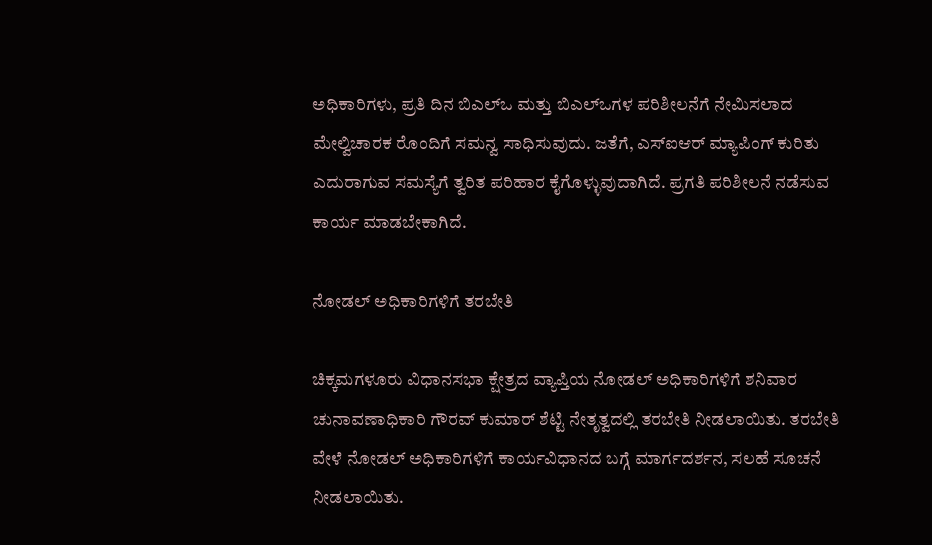ಅಧಿಕಾರಿಗಳು, ಪ್ರತಿ ದಿನ ಬಿಎಲ್‌ಒ ಮತ್ತು ಬಿಎಲ್‌ಒಗಳ ಪರಿಶೀಲನೆಗೆ ನೇಮಿಸಲಾದ ಮೇಲ್ವಿಚಾರಕ ರೊಂದಿಗೆ ಸಮನ್ವ ಸಾಧಿಸುವುದು. ಜತೆಗೆ, ಎಸ್‌ಐಆರ್‌ ಮ್ಯಾಪಿಂಗ್‌ ಕುರಿತು ಎದುರಾಗುವ ಸಮಸ್ಯೆಗೆ ತ್ವರಿತ ಪರಿಹಾರ ಕೈಗೊಳ್ಳುವುದಾಗಿದೆ. ಪ್ರಗತಿ ಪರಿಶೀಲನೆ ನಡೆಸುವ ಕಾರ್ಯ ಮಾಡಬೇಕಾಗಿದೆ.

ನೋಡಲ್‌ ಅಧಿಕಾರಿಗಳಿಗೆ ತರಬೇತಿ

ಚಿಕ್ಕಮಗಳೂರು ವಿಧಾನಸಭಾ ಕ್ಷೇತ್ರದ ವ್ಯಾಪ್ತಿಯ ನೋಡಲ್‌ ಅಧಿಕಾರಿಗಳಿಗೆ ಶನಿವಾರ ಚುನಾವಣಾಧಿಕಾರಿ ಗೌರವ್‌ ಕುಮಾರ್‌ ಶೆಟ್ಟಿ ನೇತೃತ್ವದಲ್ಲಿ ತರಬೇತಿ ನೀಡಲಾಯಿತು. ತರಬೇತಿ ವೇಳೆ ನೋಡಲ್‌ ಅಧಿಕಾರಿಗಳಿಗೆ ಕಾರ್ಯವಿಧಾನದ ಬಗ್ಗೆ ಮಾರ್ಗದರ್ಶನ, ಸಲಹೆ ಸೂಚನೆ ನೀಡಲಾಯಿತು.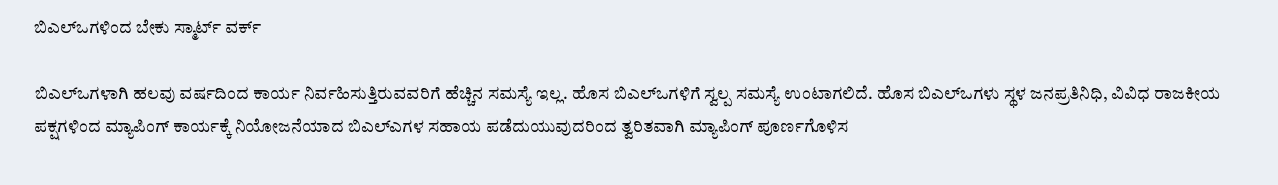ಬಿಎಲ್‌ಒಗಳಿಂದ ಬೇಕು ಸ್ಮಾರ್ಟ್‌ ವರ್ಕ್‌

ಬಿಎಲ್‌ಒಗಳಾಗಿ ಹಲವು ವರ್ಷದಿಂದ ಕಾರ್ಯ ನಿರ್ವಹಿಸುತ್ತಿರುವವರಿಗೆ ಹೆಚ್ಚಿನ ಸಮಸ್ಯೆ ಇಲ್ಲ. ಹೊಸ ಬಿಎಲ್‌ಒಗಳಿಗೆ ಸ್ವಲ್ಪ ಸಮಸ್ಯೆ ಉಂಟಾಗಲಿದೆ. ಹೊಸ ಬಿಎಲ್‌ಒಗಳು ಸ್ಥಳ ಜನಪ್ರತಿನಿಧಿ, ವಿವಿಧ ರಾಜಕೀಯ ಪಕ್ಷಗಳಿಂದ ಮ್ಯಾಪಿಂಗ್‌ ಕಾರ್ಯಕ್ಕೆ ನಿಯೋಜನೆಯಾದ ಬಿಎಲ್‌ಎಗಳ ಸಹಾಯ ಪಡೆದುಯುವುದರಿಂದ ತ್ವರಿತವಾಗಿ ಮ್ಯಾಪಿಂಗ್‌ ಪೂರ್ಣಗೊಳಿಸ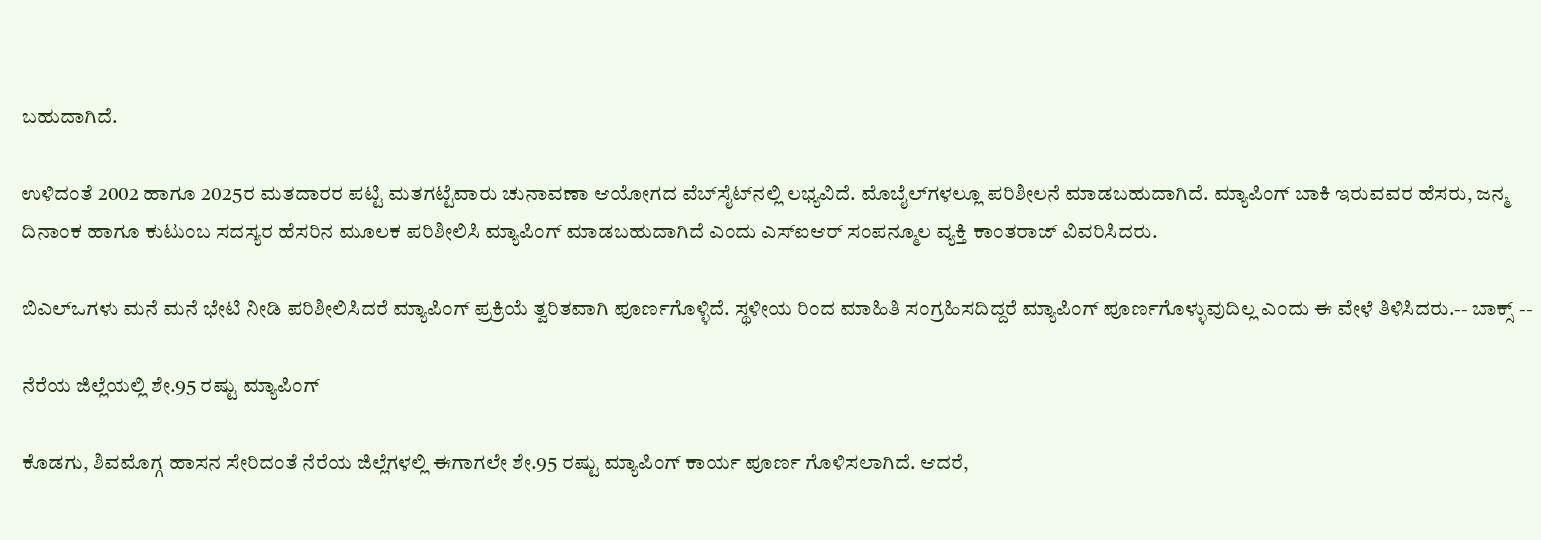ಬಹುದಾಗಿದೆ.

ಉಳಿದಂತೆ 2002 ಹಾಗೂ 2025ರ ಮತದಾರರ ಪಟ್ಟಿ ಮತಗಟ್ಟೆವಾರು ಚುನಾವಣಾ ಆಯೋಗದ ವೆಬ್‌ಸೈಟ್‌ನಲ್ಲಿ ಲಭ್ಯವಿದೆ. ಮೊಬೈಲ್‌ಗಳಲ್ಲೂ ಪರಿಶೀಲನೆ ಮಾಡಬಹುದಾಗಿದೆ. ಮ್ಯಾಪಿಂಗ್‌ ಬಾಕಿ ಇರುವವರ ಹೆಸರು, ಜನ್ಮ ದಿನಾಂಕ ಹಾಗೂ ಕುಟುಂಬ ಸದಸ್ಯರ ಹೆಸರಿನ ಮೂಲಕ ಪರಿಶೀಲಿಸಿ ಮ್ಯಾಪಿಂಗ್‌ ಮಾಡಬಹುದಾಗಿದೆ ಎಂದು ಎಸ್‌ಐಆರ್‌ ಸಂಪನ್ಮೂಲ ವ್ಯಕ್ತಿ ಕಾಂತರಾಜ್‌ ವಿವರಿಸಿದರು.

ಬಿಎಲ್‌ಒಗಳು ಮನೆ ಮನೆ ಭೇಟಿ ನೀಡಿ ಪರಿಶೀಲಿಸಿದರೆ ಮ್ಯಾಪಿಂಗ್‌ ಪ್ರಕ್ರಿಯೆ ತ್ವರಿತವಾಗಿ ಪೂರ್ಣಗೊಳ್ಳಿದೆ. ಸ್ಥಳೀಯ ರಿಂದ ಮಾಹಿತಿ ಸಂಗ್ರಹಿಸದಿದ್ದರೆ ಮ್ಯಾಪಿಂಗ್‌ ಪೂರ್ಣಗೊಳ್ಳುವುದಿಲ್ಲ ಎಂದು ಈ ವೇಳೆ ತಿಳಿಸಿದರು.-- ಬಾಕ್ಸ್‌ --

ನೆರೆಯ ಜಿಲ್ಲೆಯಲ್ಲಿ ಶೇ.95 ರಷ್ಟು ಮ್ಯಾಪಿಂಗ್‌

ಕೊಡಗು, ಶಿವಮೊಗ್ಗ ಹಾಸನ ಸೇರಿದಂತೆ ನೆರೆಯ ಜಿಲ್ಲೆಗಳಲ್ಲಿ ಈಗಾಗಲೇ ಶೇ.95 ರಷ್ಟು ಮ್ಯಾಪಿಂಗ್‌ ಕಾರ್ಯ ಪೂರ್ಣ ಗೊಳಿಸಲಾಗಿದೆ. ಆದರೆ,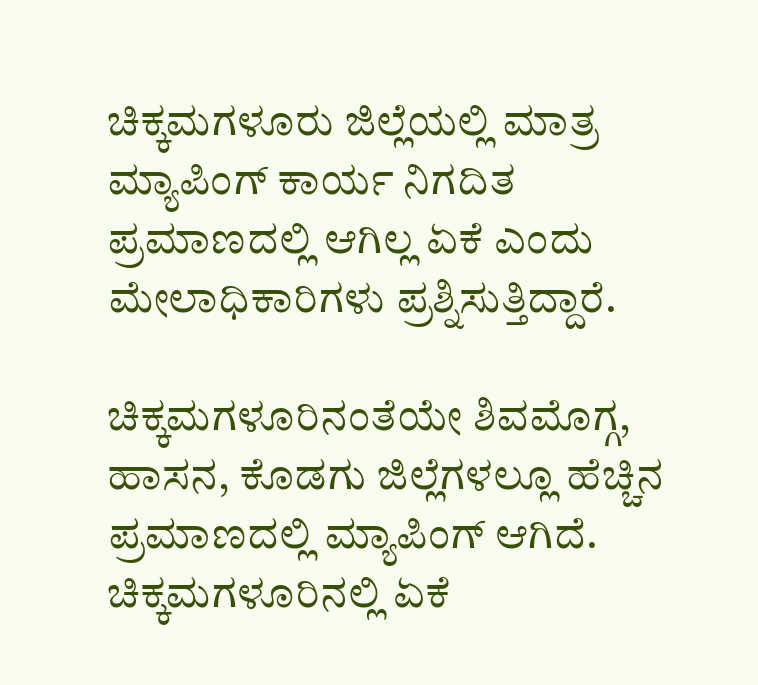ಚಿಕ್ಕಮಗಳೂರು ಜಿಲ್ಲೆಯಲ್ಲಿ ಮಾತ್ರ ಮ್ಯಾಪಿಂಗ್‌ ಕಾರ್ಯ ನಿಗದಿತ ಪ್ರಮಾಣದಲ್ಲಿ ಆಗಿಲ್ಲ ಏಕೆ ಎಂದು ಮೇಲಾಧಿಕಾರಿಗಳು ಪ್ರಶ್ನಿಸುತ್ತಿದ್ದಾರೆ.

ಚಿಕ್ಕಮಗಳೂರಿನಂತೆಯೇ ಶಿವಮೊಗ್ಗ, ಹಾಸನ, ಕೊಡಗು ಜಿಲ್ಲೆಗಳಲ್ಲೂ ಹೆಚ್ಚಿನ ಪ್ರಮಾಣದಲ್ಲಿ ಮ್ಯಾಪಿಂಗ್ ಆಗಿದೆ. ಚಿಕ್ಕಮಗಳೂರಿನಲ್ಲಿ ಏಕೆ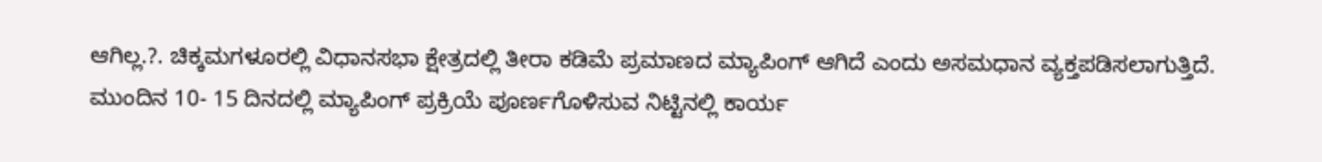ಆಗಿಲ್ಲ.?. ಚಿಕ್ಕಮಗಳೂರಲ್ಲಿ ವಿಧಾನಸಭಾ ಕ್ಷೇತ್ರದಲ್ಲಿ ತೀರಾ ಕಡಿಮೆ ಪ್ರಮಾಣದ ಮ್ಯಾಪಿಂಗ್‌ ಆಗಿದೆ ಎಂದು ಅಸಮಧಾನ ವ್ಯಕ್ತಪಡಿಸಲಾಗುತ್ತಿದೆ. ಮುಂದಿನ 10- 15 ದಿನದಲ್ಲಿ ಮ್ಯಾಪಿಂಗ್‌ ಪ್ರಕ್ರಿಯೆ ಪೂರ್ಣಗೊಳಿಸುವ ನಿಟ್ಟಿನಲ್ಲಿ ಕಾರ್ಯ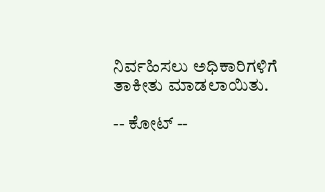ನಿರ್ವಹಿಸಲು ಅಧಿಕಾರಿಗಳಿಗೆ ತಾಕೀತು ಮಾಡಲಾಯಿತು.

-- ಕೋಟ್‌ --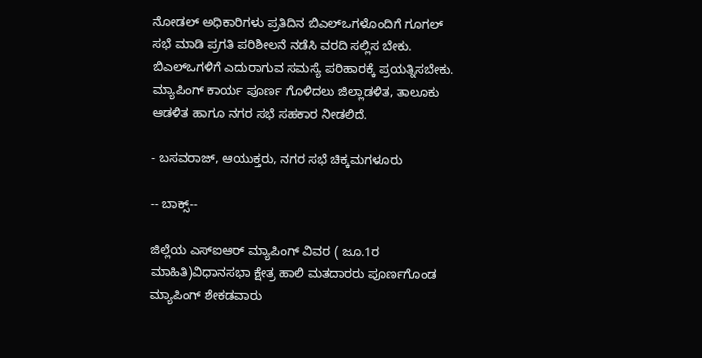ನೋಡಲ್‌ ಅಧಿಕಾರಿಗಳು ಪ್ರತಿದಿನ ಬಿಎಲ್‌ಒಗಳೊಂದಿಗೆ ಗೂಗಲ್‌ ಸಭೆ ಮಾಡಿ ಪ್ರಗತಿ ಪರಿಶೀಲನೆ ನಡೆಸಿ ವರದಿ ಸಲ್ಲಿಸ ಬೇಕು. ಬಿಎಲ್‌ಒಗಳಿಗೆ ಎದುರಾಗುವ ಸಮಸ್ಯೆ ಪರಿಹಾರಕ್ಕೆ ಪ್ರಯತ್ನಿಸಬೇಕು. ಮ್ಯಾಪಿಂಗ್‌ ಕಾರ್ಯ ಪೂರ್ಣ ಗೊಳಿದಲು ಜಿಲ್ಲಾಡಳಿತ, ತಾಲೂಕು ಆಡಳಿತ ಹಾಗೂ ನಗರ ಸಭೆ ಸಹಕಾರ ನೀಡಲಿದೆ.

- ಬಸವರಾಜ್‌, ಆಯುಕ್ತರು, ನಗರ ಸಭೆ ಚಿಕ್ಕಮಗಳೂರು

-- ಬಾಕ್ಸ್‌--

ಜಿಲ್ಲೆಯ ಎಸ್‌ಐಆರ್‌ ಮ್ಯಾಪಿಂಗ್‌ ವಿವರ ( ಜೂ.1ರ ಮಾಹಿತಿ)ವಿಧಾನಸಭಾ ಕ್ಷೇತ್ರ ಹಾಲಿ ಮತದಾರರು ಪೂರ್ಣಗೊಂಡ ಮ್ಯಾಪಿಂಗ್‌ ಶೇಕಡವಾರು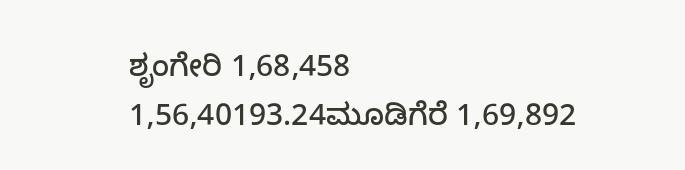ಶೃಂಗೇರಿ 1,68,458 1,56,40193.24ಮೂಡಿಗೆರೆ 1,69,892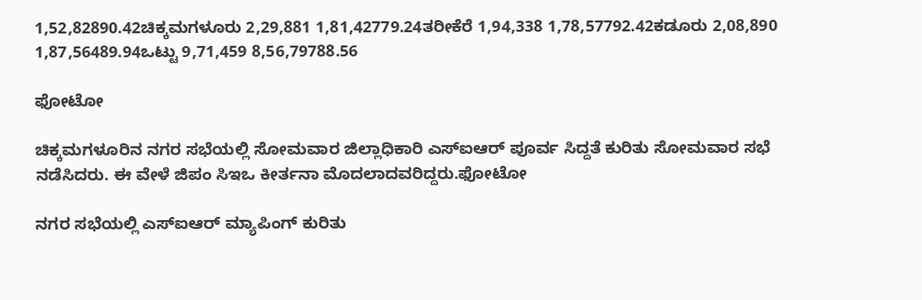1,52,82890.42ಚಿಕ್ಕಮಗಳೂರು 2,29,881 1,81,42779.24ತರೀಕೆರೆ 1,94,338 1,78,57792.42ಕಡೂರು 2,08,890 1,87,56489.94ಒಟ್ಟು 9,71,459 8,56,79788.56

ಫೋಟೋ

ಚಿಕ್ಕಮಗಳೂರಿನ ನಗರ ಸಭೆಯಲ್ಲಿ ಸೋಮವಾರ ಜಿಲ್ಲಾಧಿಕಾರಿ ಎಸ್‌ಐಆರ್‌ ಪೂರ್ವ ಸಿದ್ದತೆ ಕುರಿತು ಸೋಮವಾರ ಸಭೆ ನಡೆಸಿದರು. ಈ ವೇಳೆ ಜಿಪಂ ಸಿಇಒ ಕೀರ್ತನಾ ಮೊದಲಾದವರಿದ್ದರು.ಫೋಟೋ

ನಗರ ಸಭೆಯಲ್ಲಿ ಎಸ್‌ಐಆರ್‌ ಮ್ಯಾಪಿಂಗ್‌ ಕುರಿತು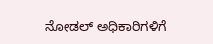ನೋಡಲ್‌ ಅಧಿಕಾರಿಗಳಿಗೆ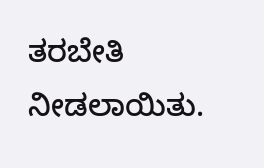ತರಬೇತಿ ನೀಡಲಾಯಿತು.